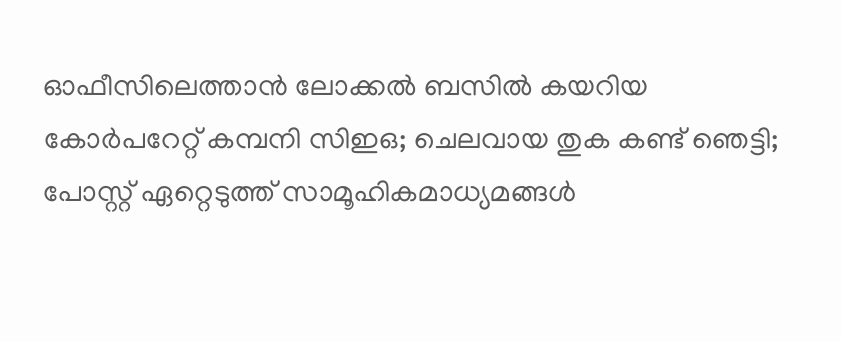ഓഫീസിലെത്താന്‍ ലോക്കല്‍ ബസില്‍ കയറിയ കോര്‍പറേറ്റ് കമ്പനി സിഇഒ; ചെലവായ തുക കണ്ട് ഞെട്ടി; പോസ്റ്റ് ഏറ്റെടുത്ത് സാമൂഹികമാധ്യമങ്ങള്‍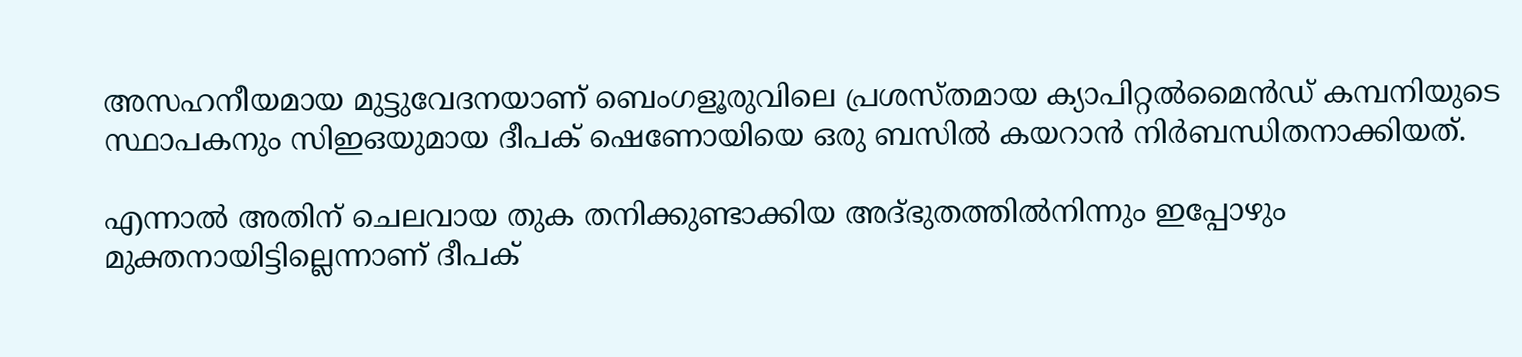അസഹനീയമായ മുട്ടുവേദനയാണ് ബെംഗളൂരുവിലെ പ്രശസ്തമായ ക്യാപിറ്റല്‍മൈന്‍ഡ് കമ്പനിയുടെ സ്ഥാപകനും സിഇഒയുമായ ദീപക് ഷെണോയിയെ ഒരു ബസില്‍ കയറാന്‍ നിര്‍ബന്ധിതനാക്കിയത്.

എന്നാല്‍ അതിന് ചെലവായ തുക തനിക്കുണ്ടാക്കിയ അദ്ഭുതത്തില്‍നിന്നും ഇപ്പോഴും മുക്തനായിട്ടില്ലെന്നാണ് ദീപക്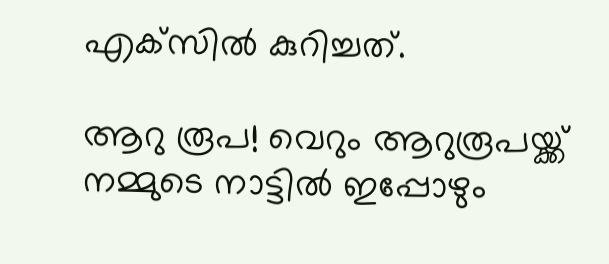എക്‌സില്‍ കുറിച്ചത്.

ആറു രൂപ! വെറും ആറുരൂപയ്ക്ക് നമ്മുടെ നാട്ടില്‍ ഇപ്പോഴും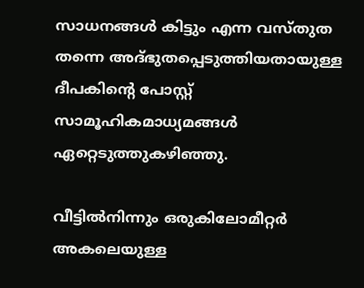സാധനങ്ങള്‍ കിട്ടും എന്ന വസ്തുത തന്നെ അദ്ഭുതപ്പെടുത്തിയതായുള്ള ദീപകിന്റെ പോസ്റ്റ് സാമൂഹികമാധ്യമങ്ങള്‍ ഏറ്റെടുത്തുകഴിഞ്ഞു.

വീട്ടില്‍നിന്നും ഒരുകിലോമീറ്റര്‍ അകലെയുള്ള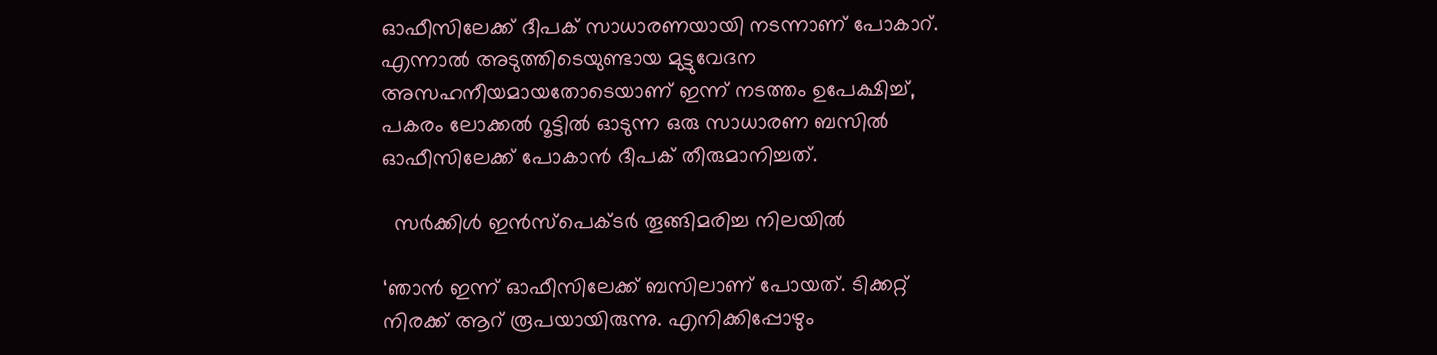ഓഫീസിലേക്ക് ദീപക് സാധാരണയായി നടന്നാണ് പോകാറ്. എന്നാല്‍ അടുത്തിടെയുണ്ടായ മുട്ടുവേദന അസഹനീയമായതോടെയാണ് ഇന്ന് നടത്തം ഉപേക്ഷിച്ച്, പകരം ലോക്കല്‍ റൂട്ടില്‍ ഓടുന്ന ഒരു സാധാരണ ബസില്‍ ഓഫീസിലേക്ക് പോകാന്‍ ദീപക് തീരുമാനിച്ചത്.

  സർക്കിൾ ഇൻസ്പെക്ടർ തൂങ്ങിമരിച്ച നിലയിൽ

‘ഞാന്‍ ഇന്ന് ഓഫീസിലേക്ക് ബസിലാണ് പോയത്. ടിക്കറ്റ് നിരക്ക് ആറ് രൂപയായിരുന്നു. എനിക്കിപ്പോഴും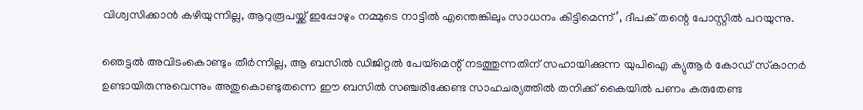വിശ്വസിക്കാന്‍ കഴിയുന്നില്ല, ആറുരൂപയ്ക്ക് ഇപ്പോഴും നമ്മുടെ നാട്ടില്‍ എന്തെങ്കിലും സാധനം കിട്ടിമെന്ന്’, ദീപക് തന്റെ പോസ്റ്റില്‍ പറയുന്നു.

ഞെട്ടല്‍ അവിടംകൊണ്ടും തീര്‍ന്നില്ല, ആ ബസില്‍ ഡിജിറ്റല്‍ പേയ്‌മെന്റ് നടത്തുന്നതിന് സഹായിക്കുന്ന യുപിഐ ക്യുആര്‍ കോഡ് സ്‌കാനര്‍ ഉണ്ടായിരുന്നുവെന്നും അതുകൊണ്ടുതന്നെ ഈ ബസില്‍ സഞ്ചരിക്കേണ്ട സാഹചര്യത്തില്‍ തനിക്ക് കൈയില്‍ പണം കരുതേണ്ട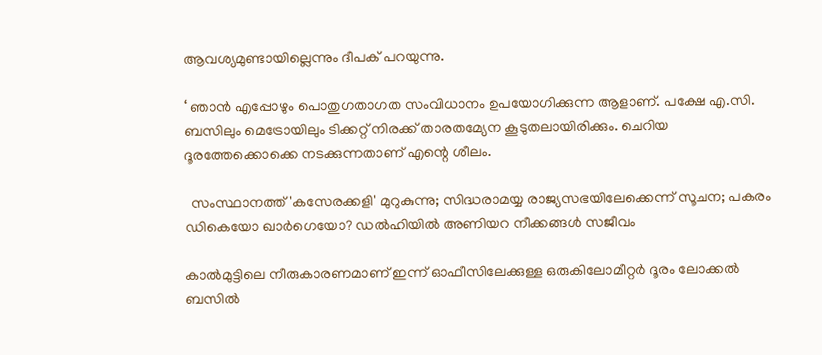ആവശ്യമുണ്ടായില്ലെന്നും ദീപക് പറയുന്നു.

‘ ഞാന്‍ എപ്പോഴും പൊതുഗതാഗത സംവിധാനം ഉപയോഗിക്കുന്ന ആളാണ്. പക്ഷേ എ.സി. ബസിലും മെട്രോയിലും ടിക്കറ്റ് നിരക്ക് താരതമ്യേന കൂടുതലായിരിക്കും. ചെറിയ ദൂരത്തേക്കൊക്കെ നടക്കുന്നതാണ് എന്റെ ശീലം.

  സംസ്ഥാനത്ത് 'കസേരക്കളി' മുറുകുന്നു; സിദ്ധരാമയ്യ രാജ്യസഭയിലേക്കെന്ന് സൂചന; പകരം ഡികെയോ ഖാർഗെയോ? ഡൽഹിയിൽ അണിയറ നീക്കങ്ങൾ സജീവം

കാല്‍മുട്ടിലെ നീരുകാരണമാണ് ഇന്ന് ഓഫീസിലേക്കുള്ള ഒരുകിലോമീറ്റര്‍ ദൂരം ലോക്കല്‍ ബസില്‍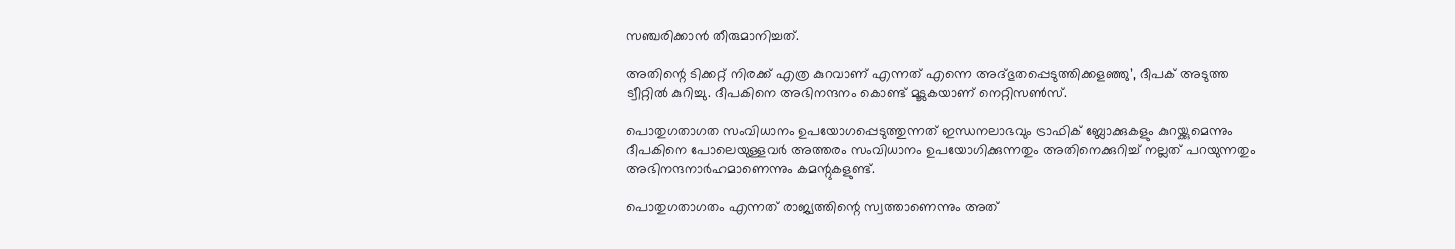സഞ്ചരിക്കാന്‍ തീരുമാനിച്ചത്.

അതിന്റെ ടിക്കറ്റ് നിരക്ക് എത്ര കുറവാണ് എന്നത് എന്നെ അദ്ഭുതപ്പെടുത്തിക്കളഞ്ഞു’, ദീപക് അടുത്ത ട്വീറ്റില്‍ കുറിച്ചു. ദീപകിനെ അഭിനന്ദനം കൊണ്ട് മൂടുകയാണ് നെറ്റിസണ്‍സ്.

പൊതുഗതാഗത സംവിധാനം ഉപയോഗപ്പെടുത്തുന്നത് ഇന്ധനലാഭവും ട്രാഫിക് ബ്ലോക്കുകളും കുറയ്ക്കുമെന്നും ദീപകിനെ പോലെയുള്ളവര്‍ അത്തരം സംവിധാനം ഉപയോഗിക്കുന്നതും അതിനെക്കുറിച്ച് നല്ലത് പറയുന്നതും അഭിനന്ദനാര്‍ഹമാണെന്നും കമന്റുകളുണ്ട്.

പൊതുഗതാഗതം എന്നത് രാജ്യത്തിന്റെ സ്വത്താണെന്നും അത്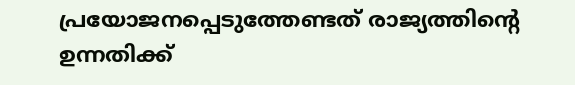പ്രയോജനപ്പെടുത്തേണ്ടത് രാജ്യത്തിന്റെ ഉന്നതിക്ക്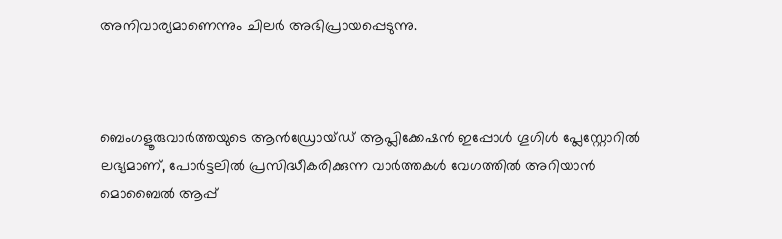അനിവാര്യമാണെന്നും ചിലര്‍ അഭിപ്രായപ്പെടുന്നു.



ബെംഗളൂരുവാർത്തയുടെ ആൻഡ്രോയ്ഡ് ആപ്ലിക്കേഷൻ ഇപ്പോൾ ഗൂഗിൾ പ്ലേസ്റ്റോറിൽ ലഭ്യമാണ്, പോർട്ടലിൽ പ്രസിദ്ധീകരിക്കുന്ന വാർത്തകൾ വേഗത്തിൽ അറിയാൻ മൊബൈൽ ആപ്പ്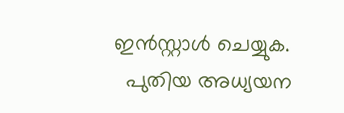ഇൻസ്റ്റാൾ ചെയ്യുക.
  പുതിയ അധ്യയന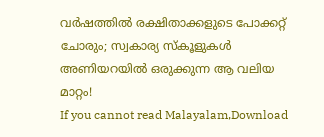വർഷത്തിൽ രക്ഷിതാക്കളുടെ പോക്കറ്റ് ചോരും; സ്വകാര്യ സ്കൂളുകൾ അണിയറയിൽ ഒരുക്കുന്ന ആ വലിയ മാറ്റം!
If you cannot read Malayalam,Download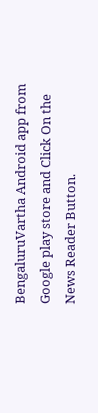BengaluruVartha Android app from Google play store and Click On the News Reader Button.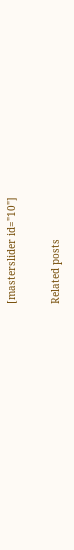[masterslider id="10"]

Related posts